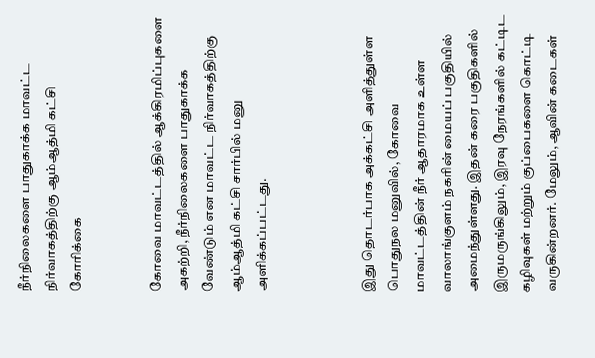நீர்நிலைகளை பாதுகாக்க மாவட்ட நிர்வாகத்திற்கு ஆம்ஆத்மி கட்சி கோரிக்கை


கோவை மாவட்டத்தில் ஆக்கிரமிப்புகளை அகற்றி, நீர்நிலைகளை பாதுகாக்க வேண்டும் என மாவட்ட நிர்வாகத்திற்கு ஆம்ஆத்மி கட்சி சார்பில் மனு அளிக்கப்பட்டது.



இது தொடர்பாக அக்கட்சி அளித்துள்ள பொதுநல மனுவில், கோவை மாவட்டத்தின் நீர் ஆதாரமாக உள்ள வாலாங்குளம் நகரின் மையப் பகுதியில் அமைந்துள்ளது. இதன் கரை பகுதிகளில் இருமருங்கிலும், இரவு நேரங்களில் கட்டிட கழிவுகள் மற்றும் குப்பைகளை கொட்டி வருகின்றனர். மேலும், ஆவின் கடைகள்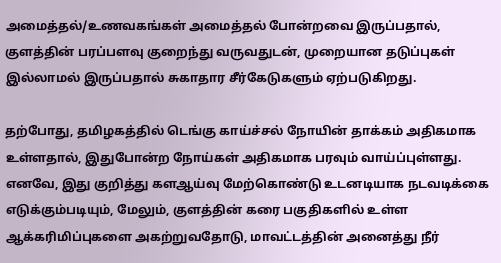அமைத்தல்/உணவகங்கள் அமைத்தல் போன்றவை இருப்பதால், குளத்தின் பரப்பளவு குறைந்து வருவதுடன், முறையான தடுப்புகள் இல்லாமல் இருப்பதால் சுகாதார சீர்கேடுகளும் ஏற்படுகிறது.

தற்போது, தமிழகத்தில் டெங்கு காய்ச்சல் நோயின் தாக்கம் அதிகமாக உள்ளதால், இதுபோன்ற நோய்கள் அதிகமாக பரவும் வாய்ப்புள்ளது. எனவே, இது குறித்து களஆய்வு மேற்கொண்டு உடனடியாக நடவடிக்கை எடுக்கும்படியும், மேலும், குளத்தின் கரை பகுதிகளில் உள்ள ஆக்கரிமிப்புகளை அகற்றுவதோடு, மாவட்டத்தின் அனைத்து நீர்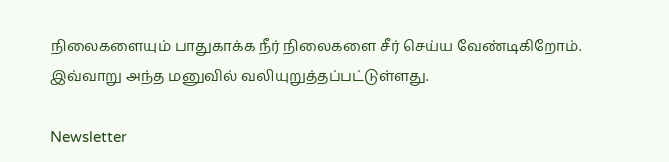நிலைகளையும் பாதுகாக்க நீர் நிலைகளை சீர் செய்ய வேண்டிகிறோம். இவ்வாறு அந்த மனுவில் வலியுறுத்தப்பட்டுள்ளது.

Newsletter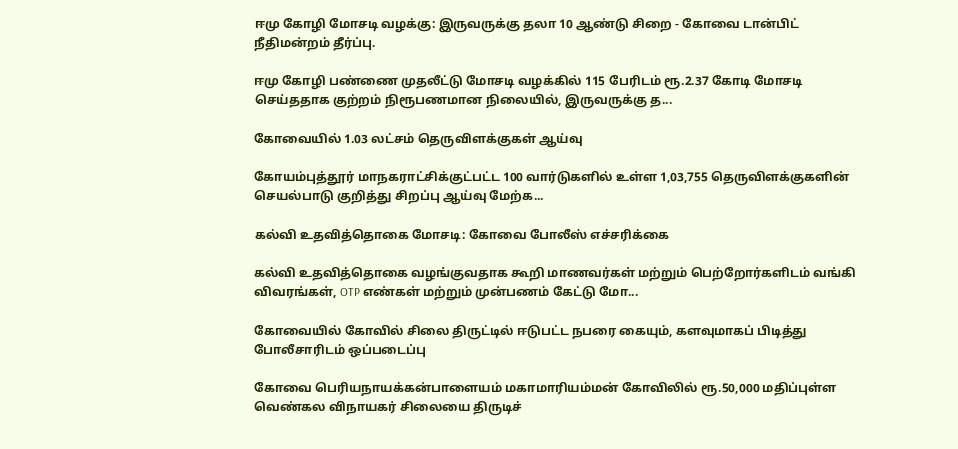ஈமு கோழி மோசடி வழக்கு: இருவருக்கு தலா 10 ஆண்டு சிறை - கோவை டான்பிட் நீதிமன்றம் தீர்ப்பு.

ஈமு கோழி பண்ணை முதலீட்டு மோசடி வழக்கில் 115 பேரிடம் ரூ.2.37 கோடி மோசடி செய்ததாக குற்றம் நிரூபணமான நிலையில், இருவருக்கு த...

கோவையில் 1.03 லட்சம் தெருவிளக்குகள் ஆய்வு

கோயம்புத்தூர் மாநகராட்சிக்குட்பட்ட 100 வார்டுகளில் உள்ள 1,03,755 தெருவிளக்குகளின் செயல்பாடு குறித்து சிறப்பு ஆய்வு மேற்க...

கல்வி உதவித்தொகை மோசடி: கோவை போலீஸ் எச்சரிக்கை

கல்வி உதவித்தொகை வழங்குவதாக கூறி மாணவர்கள் மற்றும் பெற்றோர்களிடம் வங்கி விவரங்கள், OTP எண்கள் மற்றும் முன்பணம் கேட்டு மோ...

கோவையில் கோவில் சிலை திருட்டில் ஈடுபட்ட நபரை கையும், களவுமாகப் பிடித்து போலீசாரிடம் ஒப்படைப்பு

கோவை பெரியநாயக்கன்பாளையம் மகாமாரியம்மன் கோவிலில் ரூ.50,000 மதிப்புள்ள வெண்கல விநாயகர் சிலையை திருடிச்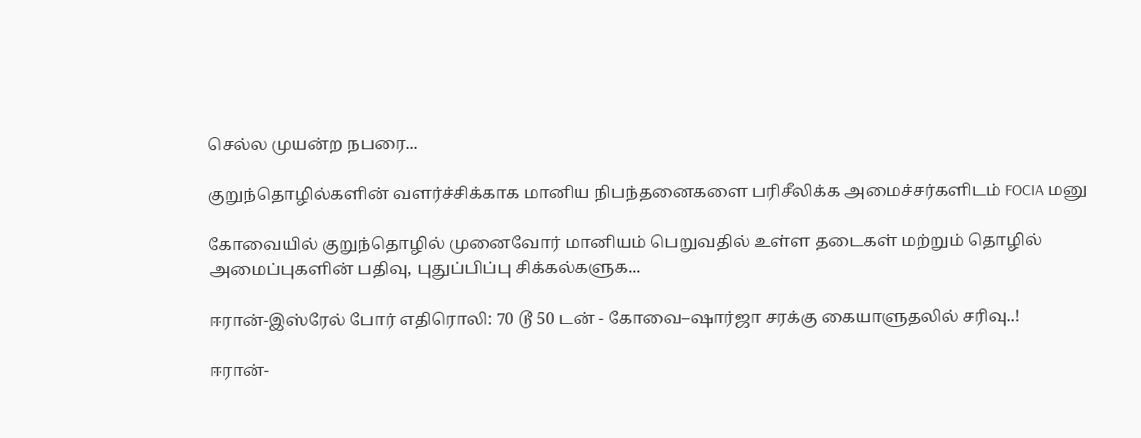செல்ல முயன்ற நபரை...

குறுந்தொழில்களின் வளர்ச்சிக்காக மானிய நிபந்தனைகளை பரிசீலிக்க அமைச்சர்களிடம் FOCIA மனு

கோவையில் குறுந்தொழில் முனைவோர் மானியம் பெறுவதில் உள்ள தடைகள் மற்றும் தொழில் அமைப்புகளின் பதிவு, புதுப்பிப்பு சிக்கல்களுக...

ஈரான்-இஸ்ரேல் போர் எதிரொலி: 70 டூ 50 டன் - கோவை–ஷார்ஜா சரக்கு கையாளுதலில் சரிவு..!

ஈரான்-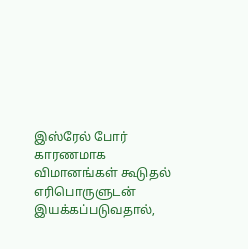இஸ்ரேல் போர் காரணமாக விமானங்கள் கூடுதல் எரிபொருளுடன் இயக்கப்படுவதால்,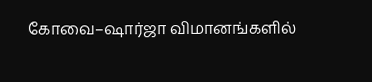கோவை–ஷார்ஜா விமானங்களில்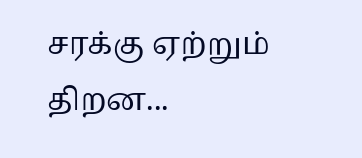சரக்கு ஏற்றும் திறன...